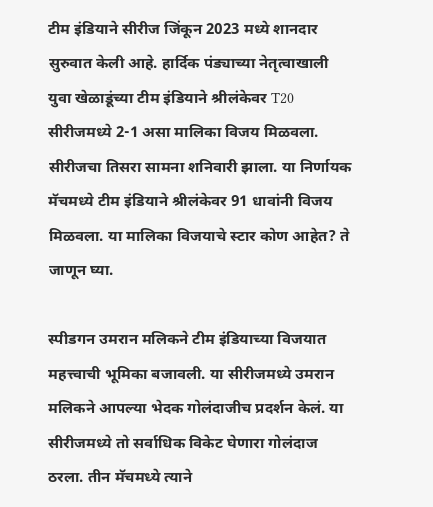टीम इंडियाने सीरीज जिंकून 2023 मध्ये शानदार सुरुवात केली आहे. हार्दिक पंड्याच्या नेतृत्वाखाली युवा खेळाडूंच्या टीम इंडियाने श्रीलंकेवर T20 सीरीजमध्ये 2-1 असा मालिका विजय मिळवला. सीरीजचा तिसरा सामना शनिवारी झाला. या निर्णायक मॅचमध्ये टीम इंडियाने श्रीलंकेवर 91 धावांनी विजय मिळवला. या मालिका विजयाचे स्टार कोण आहेत? ते जाणून घ्या.

स्पीडगन उमरान मलिकने टीम इंडियाच्या विजयात महत्त्वाची भूमिका बजावली. या सीरीजमध्ये उमरान मलिकने आपल्या भेदक गोलंदाजीच प्रदर्शन केलं. या सीरीजमध्ये तो सर्वाधिक विकेट घेणारा गोलंदाज ठरला. तीन मॅचमध्ये त्याने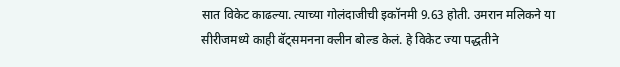सात विकेट काढल्या. त्याच्या गोलंदाजीची इकॉनमी 9.63 होती. उमरान मलिकने या सीरीजमध्ये काही बॅट्समनना क्लीन बोल्ड केलं. हे विकेट ज्या पद्धतीने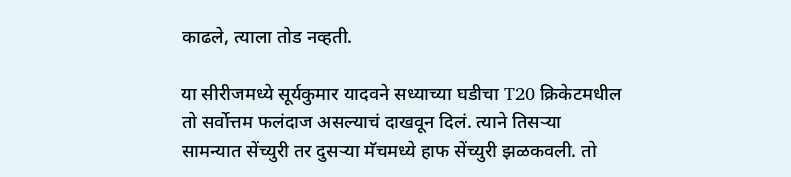काढले, त्याला तोड नव्हती.

या सीरीजमध्ये सूर्यकुमार यादवने सध्याच्या घडीचा T20 क्रिकेटमधील तो सर्वोत्तम फलंदाज असल्याचं दाखवून दिलं. त्याने तिसऱ्या सामन्यात सेंच्युरी तर दुसऱ्या मॅचमध्ये हाफ सेंच्युरी झळकवली. तो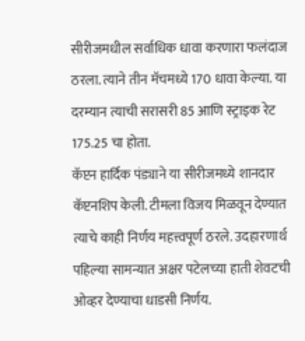सीरीजमधील सर्वाधिक धावा करणारा फलंदाज ठरला. त्याने तीन मॅचमध्ये 170 धावा केल्या. या दरम्यान त्याची सरासरी 85 आणि स्ट्राइक रेट 175.25 चा होता.
कॅप्टन हार्दिक पंड्याने या सीरीजमध्ये शानदार कॅप्टनशिप केली. टीमला विजय मिळवून देण्यात त्याचे काही निर्णय महत्त्वपूर्ण ठरले. उदहारणार्थ पहिल्या सामन्यात अक्षर पटेलच्या हाती शेवटची ओव्हर देण्याचा धाडसी निर्णय.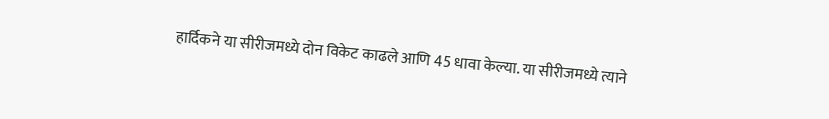हार्दिकने या सीरीजमध्ये दोन विकेट काढले आणि 45 धावा केल्या. या सीरीजमध्ये त्याने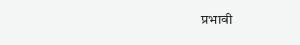प्रभावी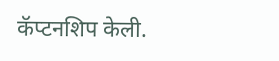कॅप्टनशिप केली.